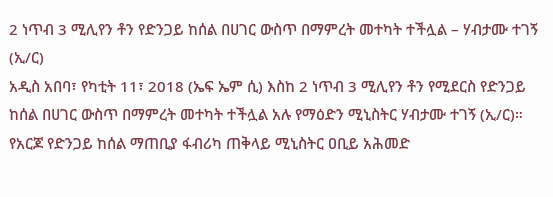2 ነጥብ 3 ሚሊየን ቶን የድንጋይ ከሰል በሀገር ውስጥ በማምረት መተካት ተችሏል – ሃብታሙ ተገኝ (ኢ/ር)
አዲስ አበባ፣ የካቲት 11፣ 2018 (ኤፍ ኤም ሲ) እስከ 2 ነጥብ 3 ሚሊየን ቶን የሚደርስ የድንጋይ ከሰል በሀገር ውስጥ በማምረት መተካት ተችሏል አሉ የማዕድን ሚኒስትር ሃብታሙ ተገኝ (ኢ/ር)።
የአርጆ የድንጋይ ከሰል ማጠቢያ ፋብሪካ ጠቅላይ ሚኒስትር ዐቢይ አሕመድ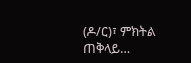(ዶ/ር)፣ ምክትል ጠቅላይ…